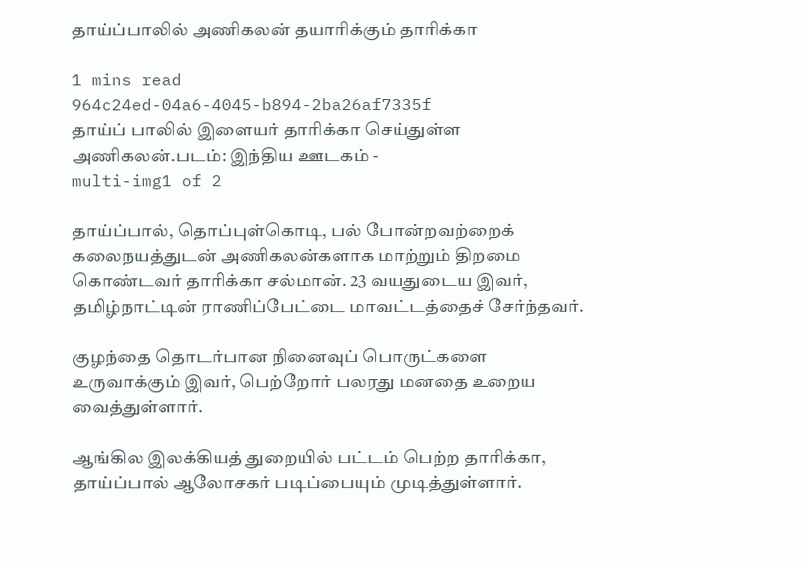தாய்ப்பாலில் அணிகலன் தயாரிக்கும் தாரிக்கா

1 mins read
964c24ed-04a6-4045-b894-2ba26af7335f
தாய்ப் பாலில் இளையர் தாரிக்கா செய்துள்ள அணிகலன்.படம்: இந்திய ஊடகம் -
multi-img1 of 2

தாய்ப்பால், தொப்புள்கொடி, பல் போன்றவற்றைக் கலைநயத்துடன் அணிகலன்களாக மாற்றும் திறமை கொண்டவர் தாரிக்கா சல்மான். 23 வயதுடைய இவர், தமிழ்நாட்டின் ராணிப்பேட்டை மாவட்டத்தைச் சேர்ந்தவர்.

குழந்தை தொடர்பான நினைவுப் பொருட்களை உருவாக்கும் இவர், பெற்றோர் பலரது மனதை உறைய வைத்துள்ளார்.

ஆங்கில இலக்கியத் துறையில் பட்டம் பெற்ற தாரிக்கா, தாய்ப்பால் ஆலோசகர் படிப்பையும் முடித்துள்ளார்.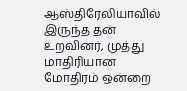ஆஸ்திரேலியாவில் இருந்த தன் உறவினர், முத்து மாதிரியான மோதிரம் ஒன்றை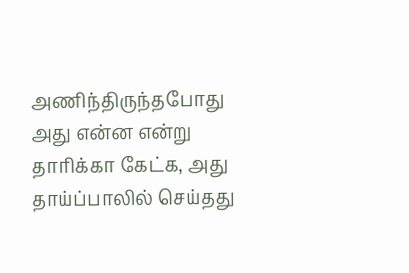அணிந்திருந்தபோது அது என்ன என்று தாரிக்கா கேட்க, அது தாய்ப்பாலில் செய்தது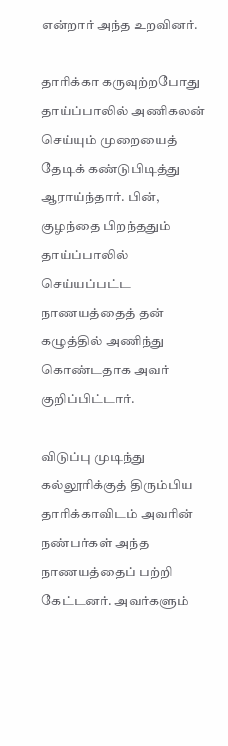என்றார் அந்த உறவினர்.

தாரிக்கா கருவுற்றபோது தாய்ப்பாலில் அணிகலன் செய்யும் முறையைத் தேடிக் கண்டுபிடித்து ஆராய்ந்தார். பின், குழந்தை பிறந்ததும் தாய்ப்பாலில் செய்யப்பட்ட நாணயத்தைத் தன் கழுத்தில் அணிந்து கொண்டதாக அவர் குறிப்பிட்டார்.

விடுப்பு முடிந்து கல்லூரிக்குத் திரும்பிய தாரிக்காவிடம் அவரின் நண்பர்கள் அந்த நாணயத்தைப் பற்றி கேட்டனர். அவர்களும்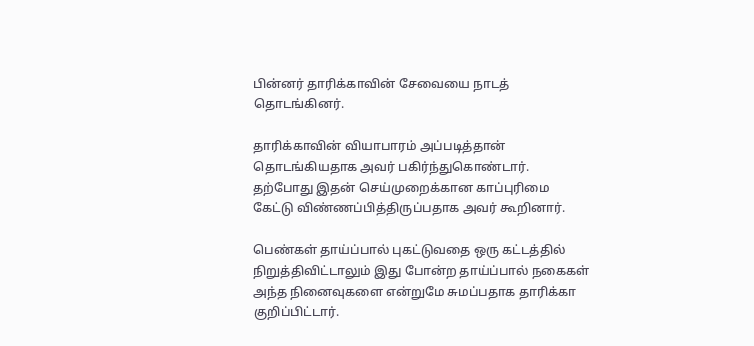பின்னர் தாரிக்காவின் சேவையை நாடத் தொடங்கினர்.

தாரிக்காவின் வியாபாரம் அப்படித்தான் தொடங்கியதாக அவர் பகிர்ந்துகொண்டார். தற்போது இதன் செய்முறைக்கான காப்புரிமை கேட்டு விண்ணப்பித்திருப்பதாக அவர் கூறினார்.

பெண்கள் தாய்ப்பால் புகட்டுவதை ஒரு கட்டத்தில் நிறுத்திவிட்டாலும் இது போன்ற தாய்ப்பால் நகைகள் அந்த நினைவுகளை என்றுமே சுமப்பதாக தாரிக்கா குறிப்பிட்டார்.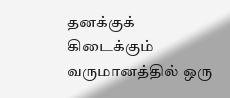தனக்குக் கிடைக்கும் வருமானத்தில் ஒரு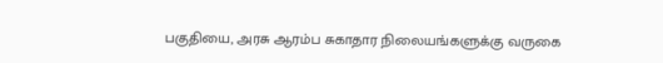பகுதியை, அரசு ஆரம்ப சுகாதார நிலையங்களுக்கு வருகை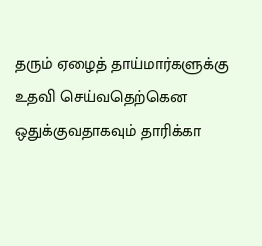தரும் ஏழைத் தாய்மார்களுக்கு உதவி செய்வதெற்கென ஒதுக்குவதாகவும் தாரிக்கா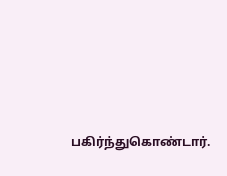பகிர்ந்துகொண்டார்.